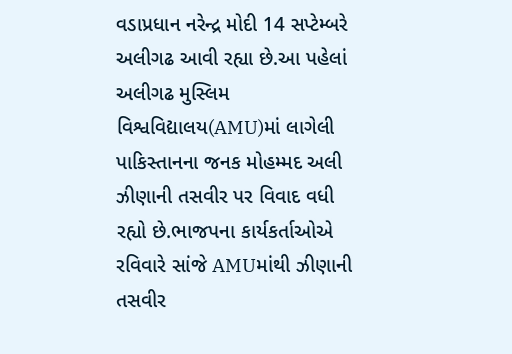વડાપ્રધાન નરેન્દ્ર મોદી 14 સપ્ટેમ્બરે અલીગઢ આવી રહ્યા છે.આ પહેલાં અલીગઢ મુસ્લિમ વિશ્વવિદ્યાલય(AMU)માં લાગેલી પાકિસ્તાનના જનક મોહમ્મદ અલી ઝીણાની તસવીર પર વિવાદ વધી રહ્યો છે.ભાજપના કાર્યકર્તાઓએ રવિવારે સાંજે AMUમાંથી ઝીણાની તસવીર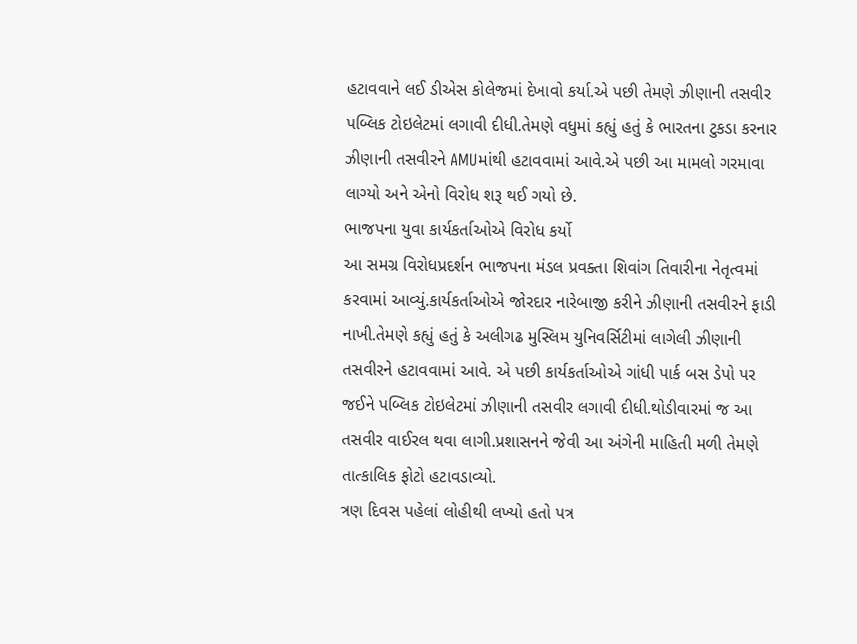હટાવવાને લઈ ડીએસ કોલેજમાં દેખાવો કર્યા.એ પછી તેમણે ઝીણાની તસવીર પબ્લિક ટોઇલેટમાં લગાવી દીધી.તેમણે વધુમાં કહ્યું હતું કે ભારતના ટુકડા કરનાર ઝીણાની તસવીરને AMUમાંથી હટાવવામાં આવે.એ પછી આ મામલો ગરમાવા લાગ્યો અને એનો વિરોધ શરૂ થઈ ગયો છે.
ભાજપના યુવા કાર્યકર્તાઓએ વિરોધ કર્યો
આ સમગ્ર વિરોધપ્રદર્શન ભાજપના મંડલ પ્રવક્તા શિવાંગ તિવારીના નેતૃત્વમાં કરવામાં આવ્યું.કાર્યકર્તાઓએ જોરદાર નારેબાજી કરીને ઝીણાની તસવીરને ફાડી નાખી.તેમણે કહ્યું હતું કે અલીગઢ મુસ્લિમ યુનિવર્સિટીમાં લાગેલી ઝીણાની તસવીરને હટાવવામાં આવે. એ પછી કાર્યકર્તાઓએ ગાંધી પાર્ક બસ ડેપો પર જઈને પબ્લિક ટોઇલેટમાં ઝીણાની તસવીર લગાવી દીધી.થોડીવારમાં જ આ તસવીર વાઈરલ થવા લાગી.પ્રશાસનને જેવી આ અંગેની માહિતી મળી તેમણે તાત્કાલિક ફોટો હટાવડાવ્યો.
ત્રણ દિવસ પહેલાં લોહીથી લખ્યો હતો પત્ર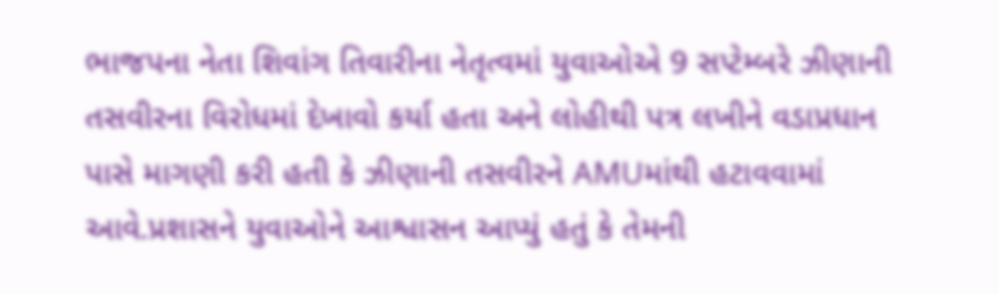ભાજપના નેતા શિવાંગ તિવારીના નેતૃત્વમાં યુવાઓએ 9 સપ્ટેમ્બરે ઝીણાની તસવીરના વિરોધમાં દેખાવો કર્યા હતા અને લોહીથી પત્ર લખીને વડાપ્રધાન પાસે માગણી કરી હતી કે ઝીણાની તસવીરને AMUમાંથી હટાવવામાં આવે.પ્રશાસને યુવાઓને આશ્વાસન આપ્યું હતું કે તેમની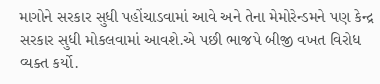માગોને સરકાર સુધી પહોંચાડવામાં આવે અને તેના મેમોરેન્ડમને પણ કેન્દ્ર સરકાર સુધી મોકલવામાં આવશે.એ પછી ભાજપે બીજી વખત વિરોધ વ્યક્ત કર્યો.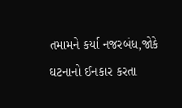તમામને કર્યા નજરબંધ,જોકે ઘટનાનો ઈનકાર કરતા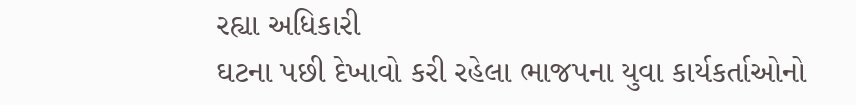રહ્યા અધિકારી
ઘટના પછી દેખાવો કરી રહેલા ભાજપના યુવા કાર્યકર્તાઓનો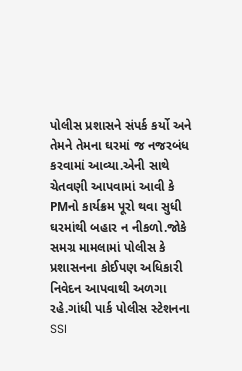પોલીસ પ્રશાસને સંપર્ક કર્યો અને તેમને તેમના ઘરમાં જ નજરબંધ કરવામાં આવ્યા.એની સાથે ચેતવણી આપવામાં આવી કે PMનો કાર્યક્રમ પૂરો થવા સુધી ઘરમાંથી બહાર ન નીકળો.જોકે સમગ્ર મામલામાં પોલીસ કે પ્રશાસનના કોઈપણ અધિકારી નિવેદન આપવાથી અળગા રહે.ગાંધી પાર્ક પોલીસ સ્ટેશનના SSI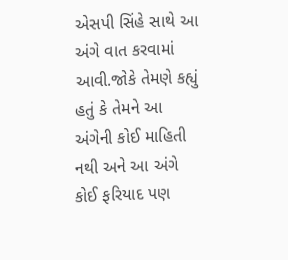એસપી સિંહે સાથે આ અંગે વાત કરવામાં આવી.જોકે તેમણે કહ્યું હતું કે તેમને આ અંગેની કોઈ માહિતી નથી અને આ અંગે કોઈ ફરિયાદ પણ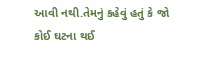આવી નથી.તેમનું કહેવું હતું કે જો કોઈ ઘટના થઈ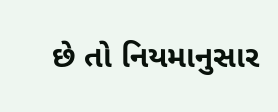છે તો નિયમાનુસાર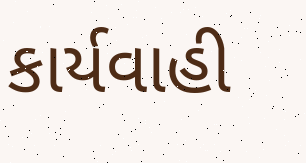કાર્યવાહી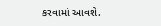કરવામાં આવશે.